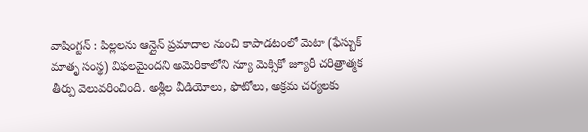వాషింగ్టన్ : పిల్లలను ఆన్లైన్ ప్రమాదాల నుంచి కాపాడటంలో మెటా (ఫేస్బుక్ మాతృ సంస్థ) విఫలమైందని అమెరికాలోని న్యూ మెక్సికో జ్యూరీ చరిత్రాత్మక తీర్పు వెలువరించింది. అశ్లీల వీడియోలు, ఫొటోలు, అక్రమ చర్యలకు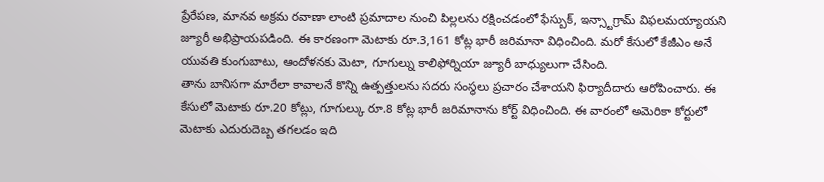ప్రేరేపణ, మానవ అక్రమ రవాణా లాంటి ప్రమాదాల నుంచి పిల్లలను రక్షించడంలో ఫేస్బుక్, ఇన్స్టాగ్రామ్ విఫలమయ్యాయని జ్యూరీ అభిప్రాయపడింది. ఈ కారణంగా మెటాకు రూ.3,161 కోట్ల భారీ జరిమానా విధించింది. మరో కేసులో కేజీఎం అనే యువతి కుంగుబాటు, ఆందోళనకు మెటా, గూగుల్ను కాలిఫోర్నియా జ్యూరీ బాధ్యులుగా చేసింది.
తాను బానిసగా మారేలా కావాలనే కొన్ని ఉత్పత్తులను సదరు సంస్థలు ప్రచారం చేశాయని ఫిర్యాదీదారు ఆరోపించారు. ఈ కేసులో మెటాకు రూ.20 కోట్లు, గూగుల్కు రూ.8 కోట్ల భారీ జరిమానాను కోర్ట్ విధించింది. ఈ వారంలో అమెరికా కోర్టులో మెటాకు ఎదురుదెబ్బ తగలడం ఇది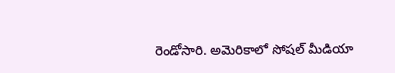రెండోసారి. అమెరికాలో సోషల్ మీడియా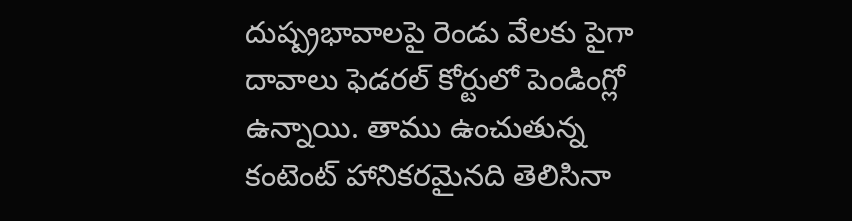దుష్ప్రభావాలపై రెండు వేలకు పైగా దావాలు ఫెడరల్ కోర్టులో పెండింగ్లో ఉన్నాయి. తాము ఉంచుతున్న కంటెంట్ హానికరమైనది తెలిసినా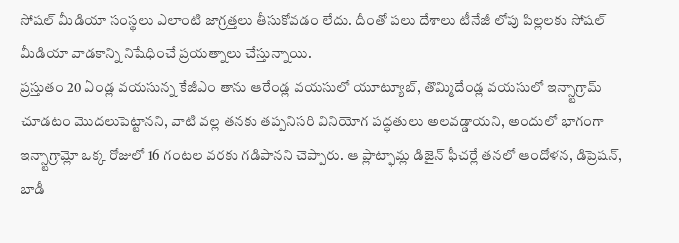సోషల్ మీడియా సంస్థలు ఎలాంటి జాగ్రత్తలు తీసుకోవడం లేదు. దీంతో పలు దేశాలు టీనేజీ లోపు పిల్లలకు సోషల్ మీడియా వాడకాన్ని నిషేధించే ప్రయత్నాలు చేస్తున్నాయి.
ప్రస్తుతం 20 ఏండ్ల వయసున్న కేజీఎం తాను ఆరేండ్ల వయసులో యూట్యూబ్, తొమ్మిదేండ్ల వయసులో ఇన్స్టాగ్రామ్ చూడటం మొదలుపెట్టానని, వాటి వల్ల తనకు తప్పనిసరి వినియోగ పద్ధతులు అలవడ్డాయని, అందులో భాగంగా ఇన్స్టాగ్రామ్లో ఒక్క రోజులో 16 గంటల వరకు గడిపానని చెప్పారు. ఆ ప్లాట్ఫామ్ల డిజైన్ ఫీచర్లే తనలో ఆందోళన, డిప్రెషన్, బాడీ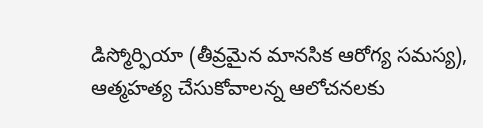డిస్మోర్ఫియా (తీవ్రమైన మానసిక ఆరోగ్య సమస్య), ఆత్మహత్య చేసుకోవాలన్న ఆలోచనలకు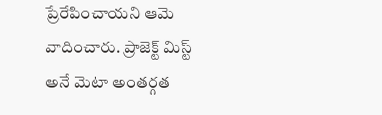ప్రేరేపించాయని ఆమె వాదించారు. ప్రాజెక్ట్ మిస్ట్ అనే మెటా అంతర్గత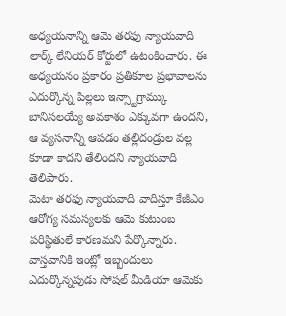అధ్యయనాన్ని ఆమె తరఫు న్యాయవాది లార్క్ లేనియర్ కోర్టులో ఉటంకించారు. ఈ అధ్యయనం ప్రకారం ప్రతికూల ప్రభావాలను ఎదుర్కొన్న పిల్లలు ఇన్స్టాగ్రామ్కు బానిసలయ్యే అవకాశం ఎక్కువగా ఉందని, ఆ వ్యసనాన్ని ఆపడం తల్లిదండ్రుల వల్ల కూడా కాదని తేలిందని న్యాయవాది తెలిపారు.
మెటా తరఫు న్యాయవాది వాదిస్తూ కేజీఎం ఆరోగ్య సమస్యలకు ఆమె కుటుంబ పరిస్థితులే కారణమని పేర్కొన్నారు. వాస్తవానికి ఇంట్లో ఇబ్బందులు ఎదుర్కొన్నపుడు సోషల్ మీడియా ఆమెకు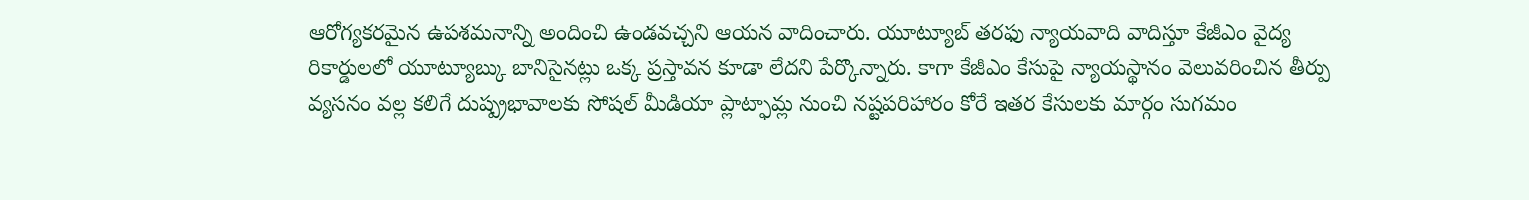ఆరోగ్యకరమైన ఉపశమనాన్ని అందించి ఉండవచ్చని ఆయన వాదించారు. యూట్యూబ్ తరఫు న్యాయవాది వాదిస్తూ కేజీఎం వైద్య రికార్డులలో యూట్యూబ్కు బానిసైనట్లు ఒక్క ప్రస్తావన కూడా లేదని పేర్కొన్నారు. కాగా కేజీఎం కేసుపై న్యాయస్థానం వెలువరించిన తీర్పు వ్యసనం వల్ల కలిగే దుష్ప్రభావాలకు సోషల్ మీడియా ప్లాట్ఫామ్ల నుంచి నష్టపరిహారం కోరే ఇతర కేసులకు మార్గం సుగమం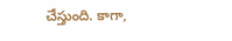చేస్తుంది. కాగా,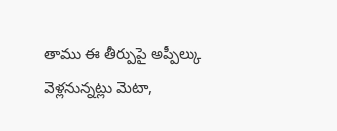తాము ఈ తీర్పుపై అప్పీల్కు వెళ్లనున్నట్లు మెటా,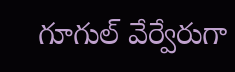గూగుల్ వేర్వేరుగా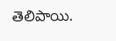తెలిపాయి.